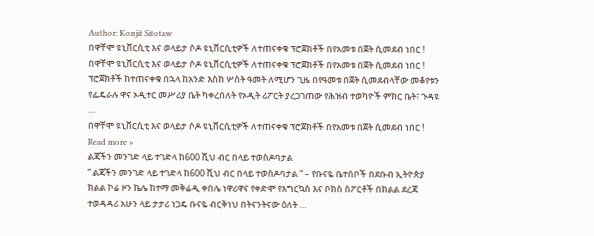Author: Konjit Sitotaw
በዋቸሞ ዩኒቨርሲቲ እና ወላይታ ሶዶ ዩኒቨርሲቲዎች ለተጠናቀቁ ፕሮጀክቶች በየአመቱ በጀት ሲመደብ ነበር !
በዋቸሞ ዩኒቨርሲቲ እና ወላይታ ሶዶ ዩኒቨርሲቲዎች ለተጠናቀቁ ፕሮጀክቶች በየአመቱ በጀት ሲመደብ ነበር ! ፕሮጀክቶች ከተጠናቀቁ በኋላ ከአንድ እስከ ሦስት ዓመት ለሚሆን ጊዜ በየዓመቱ በጀት ሲመደብላቸው መቆየቱን የፌዴራሉ ዋና ኦዲተር መሥሪያ ቤት ካቀረበለት የኦዲት ሪፖርት ያረጋገጠው የሕዝብ ተወካዮች ምክር ቤት፣ ጉዳዩ …
በዋቸሞ ዩኒቨርሲቲ እና ወላይታ ሶዶ ዩኒቨርሲቲዎች ለተጠናቀቁ ፕሮጀክቶች በየአመቱ በጀት ሲመደብ ነበር ! Read more »
ልጃችን መንገድ ላይ ተገድላ ከ600 ሺህ ብር በላይ ተወስዶባታል
” ልጃችን መንገድ ላይ ተገድላ ከ600 ሺህ ብር በላይ ተወስዶባታል ” – የቡናዬ ቤተሰቦች በደቡብ ኢትዮጵያ ክልል ኮሬ ዞን ኬሌ ከተማ መቅሬዲ ቀበሌ ነዋሪዋና የቀድሞ የእግርኳስ እና ቦክስ ስፖርቶች በክልል ደረጃ ተወዳዳሪ አሁን ላይ ታታሪ ነጋዴ ቡናዬ ብርቅነህ በትናንትናው ዕለት …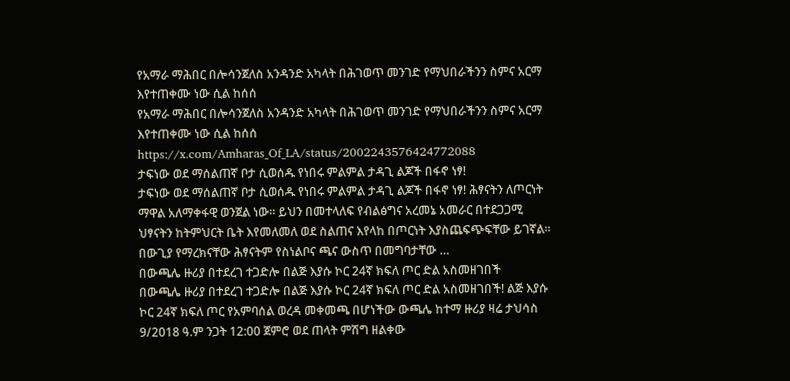የአማራ ማሕበር በሎሳንጀለስ አንዳንድ አካላት በሕገወጥ መንገድ የማህበራችንን ስምና አርማ እየተጠቀሙ ነው ሲል ከሰሰ
የአማራ ማሕበር በሎሳንጀለስ አንዳንድ አካላት በሕገወጥ መንገድ የማህበራችንን ስምና አርማ እየተጠቀሙ ነው ሲል ከሰሰ https://x.com/Amharas_Of_LA/status/2002243576424772088
ታፍነው ወደ ማሰልጠኛ ቦታ ሲወሰዱ የነበሩ ምልምል ታዳጊ ልጆች በፋኖ ነፃ!
ታፍነው ወደ ማሰልጠኛ ቦታ ሲወሰዱ የነበሩ ምልምል ታዳጊ ልጆች በፋኖ ነፃ! ሕፃናትን ለጦርነት ማዋል አለማቀፋዊ ወንጀል ነው። ይህን በመተላለፍ የብልፅግና አረመኔ አመራር በተደጋጋሚ ህፃናትን ከትምህርት ቤት እየመለመለ ወደ ስልጠና እየላከ በጦርነት እያስጨፍጭፍቸው ይገኛል። በውጊያ የማረክናቸው ሕፃናትም የስነልቦና ጫና ውስጥ በመግባታቸው …
በውጫሌ ዙሪያ በተደረገ ተጋድሎ በልጅ እያሱ ኮር 24ኛ ክፍለ ጦር ድል አስመዘገበች
በውጫሌ ዙሪያ በተደረገ ተጋድሎ በልጅ እያሱ ኮር 24ኛ ክፍለ ጦር ድል አስመዘገበች! ልጅ እያሱ ኮር 24ኛ ክፍለ ጦር የአምባሰል ወረዳ መቀመጫ በሆነችው ውጫሌ ከተማ ዙሪያ ዛሬ ታህሳስ 9/2018 ዓ.ም ንጋት 12:00 ጀምሮ ወደ ጠላት ምሽግ ዘልቀው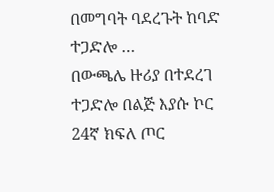በመግባት ባደረጉት ከባድ ተጋድሎ …
በውጫሌ ዙሪያ በተደረገ ተጋድሎ በልጅ እያሱ ኮር 24ኛ ክፍለ ጦር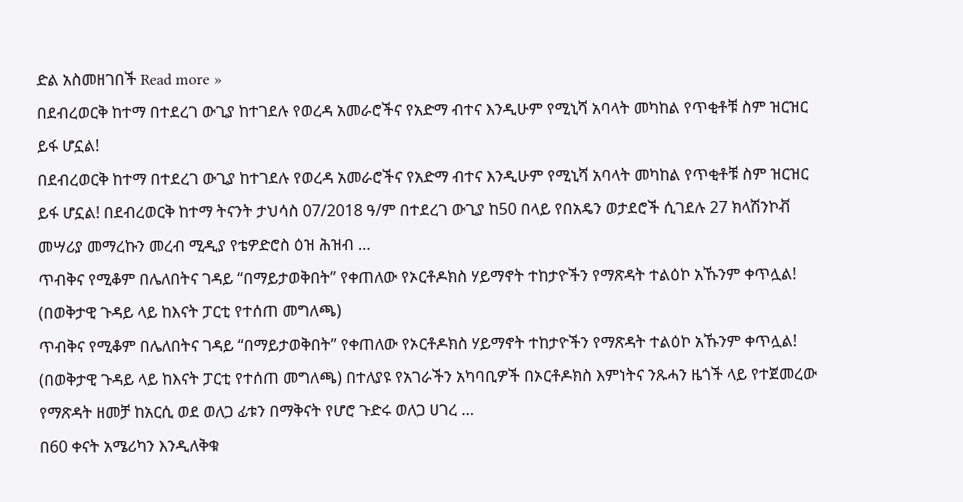ድል አስመዘገበች Read more »
በደብረወርቅ ከተማ በተደረገ ውጊያ ከተገደሉ የወረዳ አመራሮችና የአድማ ብተና እንዲሁም የሚኒሻ አባላት መካከል የጥቂቶቹ ስም ዝርዝር ይፋ ሆኗል!
በደብረወርቅ ከተማ በተደረገ ውጊያ ከተገደሉ የወረዳ አመራሮችና የአድማ ብተና እንዲሁም የሚኒሻ አባላት መካከል የጥቂቶቹ ስም ዝርዝር ይፋ ሆኗል! በደብረወርቅ ከተማ ትናንት ታህሳስ 07/2018 ዓ/ም በተደረገ ውጊያ ከ50 በላይ የበአዴን ወታደሮች ሲገደሉ 27 ክላሽንኮቭ መሣሪያ መማረኩን መረብ ሚዲያ የቴዎድሮስ ዕዝ ሕዝብ …
ጥብቅና የሚቆም በሌለበትና ገዳይ “በማይታወቅበት” የቀጠለው የኦርቶዶክስ ሃይማኖት ተከታዮችን የማጽዳት ተልዕኮ አኹንም ቀጥሏል! (በወቅታዊ ጉዳይ ላይ ከእናት ፓርቲ የተሰጠ መግለጫ)
ጥብቅና የሚቆም በሌለበትና ገዳይ “በማይታወቅበት” የቀጠለው የኦርቶዶክስ ሃይማኖት ተከታዮችን የማጽዳት ተልዕኮ አኹንም ቀጥሏል! (በወቅታዊ ጉዳይ ላይ ከእናት ፓርቲ የተሰጠ መግለጫ) በተለያዩ የአገራችን አካባቢዎች በኦርቶዶክስ እምነትና ንጹሓን ዜጎች ላይ የተጀመረው የማጽዳት ዘመቻ ከአርሲ ወደ ወለጋ ፊቱን በማቅናት የሆሮ ጉድሩ ወለጋ ሀገረ …
በ60 ቀናት አሜሪካን እንዲለቅቁ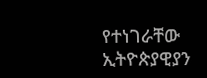የተነገራቸው ኢትዮጵያዊያን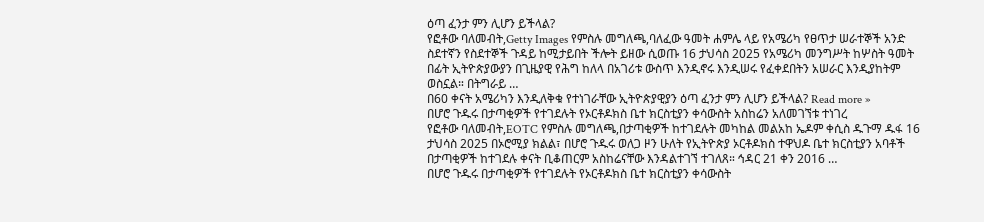ዕጣ ፈንታ ምን ሊሆን ይችላል?
የፎቶው ባለመብት,Getty Images የምስሉ መግለጫ,ባለፈው ዓመት ሐምሌ ላይ የአሜሪካ የፀጥታ ሠራተኞች አንድ ስደተኛን የስደተኞች ጉዳይ ከሚታይበት ችሎት ይዘው ሲወጡ 16 ታህሳስ 2025 የአሜሪካ መንግሥት ከሦስት ዓመት በፊት ኢትዮጵያውያን በጊዜያዊ የሕግ ከለላ በአገሪቱ ውስጥ እንዲኖሩ እንዲሠሩ የፈቀደበትን አሠራር እንዲያከትም ወስኗል። በትግራይ …
በ60 ቀናት አሜሪካን እንዲለቅቁ የተነገራቸው ኢትዮጵያዊያን ዕጣ ፈንታ ምን ሊሆን ይችላል? Read more »
በሆሮ ጉዱሩ በታጣቂዎች የተገደሉት የኦርቶዶክስ ቤተ ክርስቲያን ቀሳውስት አስከሬን አለመገኘቱ ተነገረ
የፎቶው ባለመብት,EOTC የምስሉ መግለጫ,በታጣቂዎች ከተገደሉት መካከል መልአከ ኤዶም ቀሲስ ዱጉማ ዱፋ 16 ታህሳስ 2025 በኦሮሚያ ክልል፣ በሆሮ ጉዱሩ ወለጋ ዞን ሁለት የኢትዮጵያ ኦርቶዶክስ ተዋህዶ ቤተ ክርስቲያን አባቶች በታጣቂዎች ከተገደሉ ቀናት ቢቆጠርም አስከሬናቸው እንዳልተገኘ ተገለጸ። ኅዳር 21 ቀን 2016 …
በሆሮ ጉዱሩ በታጣቂዎች የተገደሉት የኦርቶዶክስ ቤተ ክርስቲያን ቀሳውስት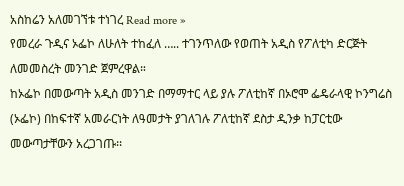አስከሬን አለመገኘቱ ተነገረ Read more »
የመረራ ጉዲና ኦፌኮ ለሁለት ተከፈለ ….. ተገንጥለው የወጠት አዲስ የፖለቲካ ድርጅት ለመመስረት መንገድ ጀምረዋል።
ከኦፌኮ በመውጣት አዲስ መንገድ በማማተር ላይ ያሉ ፖለቲከኛ በኦሮሞ ፌዴራላዊ ኮንግሬስ (ኦፌኮ) በከፍተኛ አመራርነት ለዓመታት ያገለገሉ ፖለቲከኛ ደስታ ዲንቃ ከፓርቲው መውጣታቸውን አረጋገጡ፡፡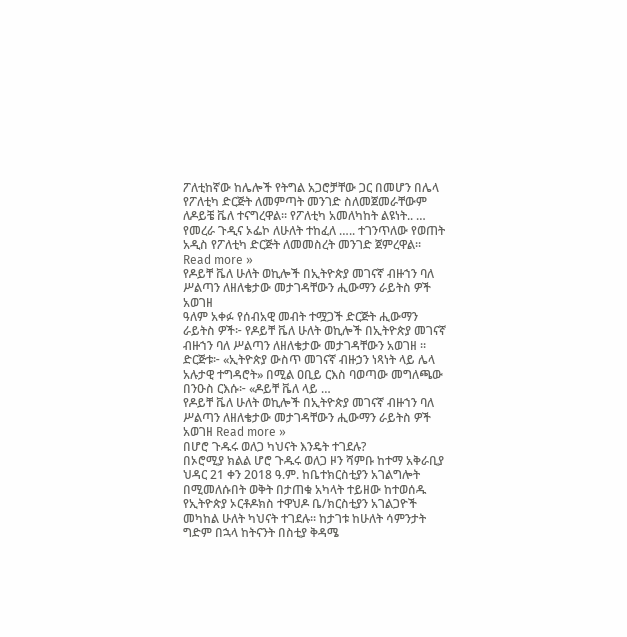ፖለቲከኛው ከሌሎች የትግል አጋሮቻቸው ጋር በመሆን በሌላ የፖለቲካ ድርጅት ለመምጣት መንገድ ስለመጀመራቸውም ለዶይቼ ቬለ ተናግረዋል፡፡ የፖለቲካ አመለካከት ልዩነት.. …
የመረራ ጉዲና ኦፌኮ ለሁለት ተከፈለ ….. ተገንጥለው የወጠት አዲስ የፖለቲካ ድርጅት ለመመስረት መንገድ ጀምረዋል። Read more »
የዶይቸ ቬለ ሁለት ወኪሎች በኢትዮጵያ መገናኛ ብዙኀን ባለ ሥልጣን ለዘለቄታው መታገዳቸውን ሒውማን ራይትስ ዎች አወገዘ
ዓለም አቀፉ የሰብአዊ መብት ተሟጋች ድርጅት ሒውማን ራይትስ ዎች፦ የዶይቸ ቬለ ሁለት ወኪሎች በኢትዮጵያ መገናኛ ብዙኀን ባለ ሥልጣን ለዘለቄታው መታገዳቸውን አወገዘ ። ድርጅቱ፦ «ኢትዮጵያ ውስጥ መገናኛ ብዙኃን ነጻነት ላይ ሌላ አሉታዊ ተግዳሮት» በሚል ዐቢይ ርእስ ባወጣው መግለጫው በንዑስ ርእሱ፦ «ዶይቸ ቬለ ላይ …
የዶይቸ ቬለ ሁለት ወኪሎች በኢትዮጵያ መገናኛ ብዙኀን ባለ ሥልጣን ለዘለቄታው መታገዳቸውን ሒውማን ራይትስ ዎች አወገዘ Read more »
በሆሮ ጉዱሩ ወለጋ ካህናት እንዴት ተገደሉ?
በኦሮሚያ ክልል ሆሮ ጉዱሩ ወለጋ ዞን ሻምቡ ከተማ አቅራቢያ ህዳር 21 ቀን 2018 ዓ.ም. ከቤተክርስቲያን አገልግሎት በሚመለሱበት ወቅት በታጠቁ አካላት ተይዘው ከተወሰዱ የኢትዮጵያ ኦርቶዶክስ ተዋህዶ ቤ/ክርስቲያን አገልጋዮች መካከል ሁለት ካህናት ተገደሉ፡፡ ከታገቱ ከሁለት ሳምንታት ግድም በኋላ ከትናንት በስቲያ ቅዳሜ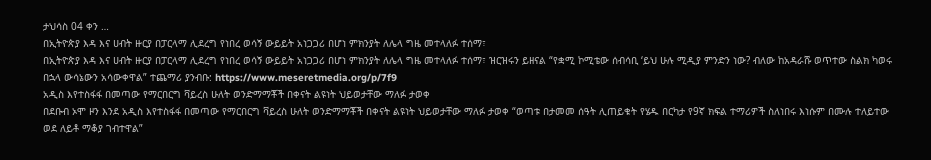ታህሳስ 04 ቀን …
በኢትዮጵያ እዳ እና ሀብት ዙርያ በፓርላማ ሊደረግ የነበረ ወሳኝ ውይይት አነጋጋሪ በሆነ ምክንያት ለሌላ ግዜ መተላለፉ ተሰማ፣
በኢትዮጵያ እዳ እና ሀብት ዙርያ በፓርላማ ሊደረግ የነበረ ወሳኝ ውይይት አነጋጋሪ በሆነ ምክንያት ለሌላ ግዜ መተላለፉ ተሰማ፣ ዝርዝሩን ይዘናል “የቋሚ ኮሚቴው ሰብሳቢ ‘ይህ ሁሉ ሚዲያ ምንድን ነው? ብለው ከአዳራሹ ወጥተው ስልክ ካወሩ በኋላ ውሳኔውን አሳውቀዋል” ተጨማሪ ያንብቡ: https://www.meseretmedia.org/p/7f9
አዲስ እየተስፋፋ በመጣው የማርበርግ ቫይረስ ሁለት ወንድማማቾች በቀናት ልዩነት ህይወታቸው ማለፉ ታወቀ
በደቡብ ኦሞ ዞን እንደ አዲስ እየተስፋፋ በመጣው የማርበርግ ቫይረስ ሁለት ወንድማማቾች በቀናት ልዩነት ህይወታቸው ማለፉ ታወቀ “ወጣቱ በታመመ ሰዓት ሊጠይቁት የሄዱ በርካታ የ9ኛ ክፍል ተማሪዎች ስለነበሩ እነሱም በሙሉ ተለይተው ወደ ለይቶ ማቆያ ገብተዋል”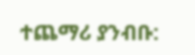ተጨማሪ ያንብቡ: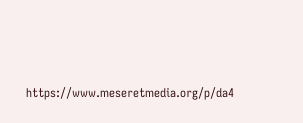https://www.meseretmedia.org/p/da4